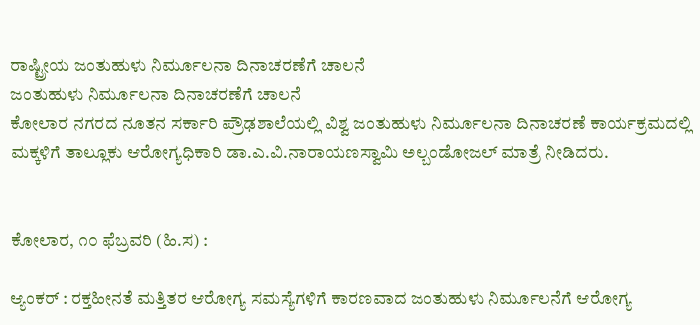ರಾಷ್ಟ್ರೀಯ ಜಂತುಹುಳು ನಿರ್ಮೂಲನಾ ದಿನಾಚರಣೆಗೆ ಚಾಲನೆ
ಜಂತುಹುಳು ನಿರ್ಮೂಲನಾ ದಿನಾಚರಣೆಗೆ ಚಾಲನೆ
ಕೋಲಾರ ನಗರದ ನೂತನ ಸರ್ಕಾರಿ ಪ್ರೌಢಶಾಲೆಯಲ್ಲಿ ವಿಶ್ವ ಜಂತುಹುಳು ನಿರ್ಮೂಲನಾ ದಿನಾಚರಣೆ ಕಾರ್ಯಕ್ರಮದಲ್ಲಿ ಮಕ್ಕಳಿಗೆ ತಾಲ್ಲೂಕು ಆರೋಗ್ಯಧಿಕಾರಿ ಡಾ.ಎ.ವಿ.ನಾರಾಯಣಸ್ವಾಮಿ ಅಲ್ಬಂಡೋಜಲ್ ಮಾತ್ರೆ ನೀಡಿದರು.


ಕೋಲಾರ, ೧೦ ಫೆಬ್ರವರಿ (ಹಿ.ಸ) :

ಆ್ಯಂಕರ್ : ರಕ್ತಹೀನತೆ ಮತ್ತಿತರ ಆರೋಗ್ಯ ಸಮಸ್ಯೆಗಳಿಗೆ ಕಾರಣವಾದ ಜಂತುಹುಳು ನಿರ್ಮೂಲನೆಗೆ ಆರೋಗ್ಯ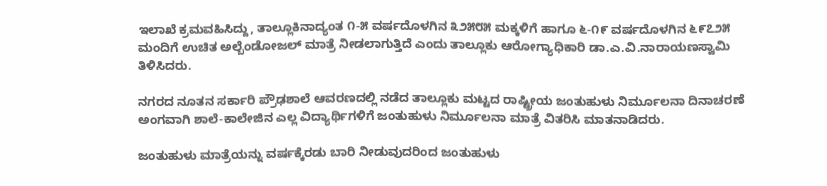ಇಲಾಖೆ ಕ್ರಮವಹಿಸಿದ್ದು, ತಾಲ್ಲೂಕಿನಾದ್ಯಂತ ೧-೫ ವರ್ಷದೊಳಗಿನ ೩೨೫೮೫ ಮಕ್ಕಳಿಗೆ ಹಾಗೂ ೬-೧೯ ವರ್ಷದೊಳಗಿನ ೬೯೭೨೫ ಮಂದಿಗೆ ಉಚಿತ ಅಲ್ಬೆಂಡೋಜಲ್ ಮಾತ್ರೆ ನೀಡಲಾಗುತ್ತಿದೆ ಎಂದು ತಾಲ್ಲೂಕು ಆರೋಗ್ಯಾಧಿಕಾರಿ ಡಾ.ಎ.ವಿ.ನಾರಾಯಣಸ್ವಾಮಿ ತಿಳಿಸಿದರು.

ನಗರದ ನೂತನ ಸರ್ಕಾರಿ ಪ್ರೌಢಶಾಲೆ ಆವರಣದಲ್ಲಿ ನಡೆದ ತಾಲ್ಲೂಕು ಮಟ್ಟದ ರಾಷ್ಟ್ರೀಯ ಜಂತುಹುಳು ನಿರ್ಮೂಲನಾ ದಿನಾಚರಣೆ ಅಂಗವಾಗಿ ಶಾಲೆ-ಕಾಲೇಜಿನ ಎಲ್ಲ ವಿದ್ಯಾರ್ಥಿಗಳಿಗೆ ಜಂತುಹುಳು ನಿರ್ಮೂಲನಾ ಮಾತ್ರೆ ವಿತರಿಸಿ ಮಾತನಾಡಿದರು.

ಜಂತುಹುಳು ಮಾತ್ರೆಯನ್ನು ವರ್ಷಕ್ಕೆರಡು ಬಾರಿ ನೀಡುವುದರಿಂದ ಜಂತುಹುಳು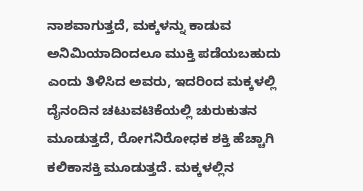ನಾಶವಾಗುತ್ತದೆ, ಮಕ್ಕಳನ್ನು ಕಾಡುವ ಅನಿಮಿಯಾದಿಂದಲೂ ಮುಕ್ತಿ ಪಡೆಯಬಹುದು ಎಂದು ತಿಳಿಸಿದ ಅವರು, ಇದರಿಂದ ಮಕ್ಕಳಲ್ಲಿ ದೈನಂದಿನ ಚಟುವಟಿಕೆಯಲ್ಲಿ ಚುರುಕುತನ ಮೂಡುತ್ತದೆ, ರೋಗನಿರೋಧಕ ಶಕ್ತಿ ಹೆಚ್ಚಾಗಿ ಕಲಿಕಾಸಕ್ತಿ ಮೂಡುತ್ತದೆ. ಮಕ್ಕಳಲ್ಲಿನ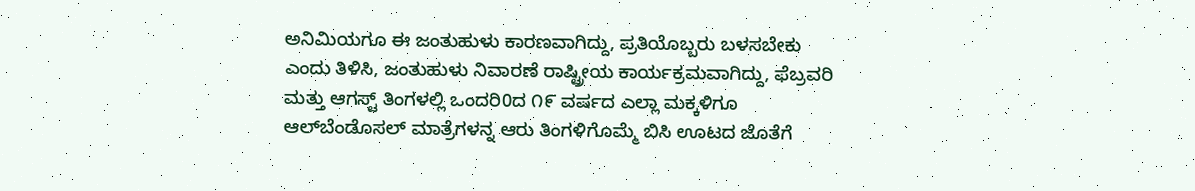ಅನಿಮಿಯಗೂ ಈ ಜಂತುಹುಳು ಕಾರಣವಾಗಿದ್ದು, ಪ್ರತಿಯೊಬ್ಬರು ಬಳಸಬೇಕು ಎಂದು ತಿಳಿಸಿ, ಜಂತುಹುಳು ನಿವಾರಣೆ ರಾಷ್ಟ್ರೀಯ ಕಾರ್ಯಕ್ರಮವಾಗಿದ್ದು, ಫೆಬ್ರವರಿ ಮತ್ತು ಆಗಸ್ಟ್ ತಿಂಗಳಲ್ಲಿ ಒಂದರಿ0ದ ೧೯ ವರ್ಷದ ಎಲ್ಲಾ ಮಕ್ಕಳಿಗೂ ಆಲ್‌ಬೆಂಡೊಸಲ್ ಮಾತ್ರೆಗಳನ್ನ ಆರು ತಿಂಗಳಿಗೊಮ್ಮೆ ಬಿಸಿ ಊಟದ ಜೊತೆಗೆ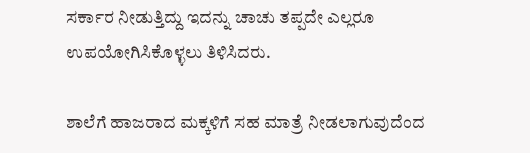ಸರ್ಕಾರ ನೀಡುತ್ತಿದ್ದು ಇದನ್ನು ಚಾಚು ತಪ್ಪದೇ ಎಲ್ಲರೂ ಉಪಯೋಗಿಸಿಕೊಳ್ಳಲು ತಿಳಿಸಿದರು.

ಶಾಲೆಗೆ ಹಾಜರಾದ ಮಕ್ಕಳಿಗೆ ಸಹ ಮಾತ್ರೆ ನೀಡಲಾಗುವುದೆಂದ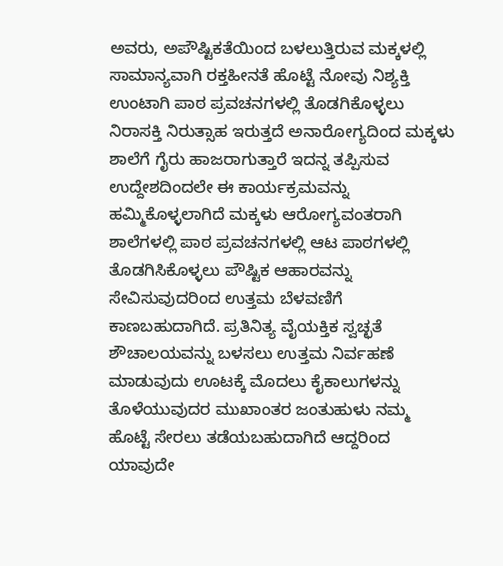ಅವರು, ಅಪೌಷ್ಟಿಕತೆಯಿಂದ ಬಳಲುತ್ತಿರುವ ಮಕ್ಕಳಲ್ಲಿ ಸಾಮಾನ್ಯವಾಗಿ ರಕ್ತಹೀನತೆ ಹೊಟ್ಟೆ ನೋವು ನಿಶ್ಯಕ್ತಿ ಉಂಟಾಗಿ ಪಾಠ ಪ್ರವಚನಗಳಲ್ಲಿ ತೊಡಗಿಕೊಳ್ಳಲು ನಿರಾಸಕ್ತಿ ನಿರುತ್ಸಾಹ ಇರುತ್ತದೆ ಅನಾರೋಗ್ಯದಿಂದ ಮಕ್ಕಳು ಶಾಲೆಗೆ ಗೈರು ಹಾಜರಾಗುತ್ತಾರೆ ಇದನ್ನ ತಪ್ಪಿಸುವ ಉದ್ದೇಶದಿಂದಲೇ ಈ ಕಾರ್ಯಕ್ರಮವನ್ನು ಹಮ್ಮಿಕೊಳ್ಳಲಾಗಿದೆ ಮಕ್ಕಳು ಆರೋಗ್ಯವಂತರಾಗಿ ಶಾಲೆಗಳಲ್ಲಿ ಪಾಠ ಪ್ರವಚನಗಳಲ್ಲಿ ಆಟ ಪಾಠಗಳಲ್ಲಿ ತೊಡಗಿಸಿಕೊಳ್ಳಲು ಪೌಷ್ಟಿಕ ಆಹಾರವನ್ನು ಸೇವಿಸುವುದರಿಂದ ಉತ್ತಮ ಬೆಳವಣಿಗೆ ಕಾಣಬಹುದಾಗಿದೆ. ಪ್ರತಿನಿತ್ಯ ವೈಯಕ್ತಿಕ ಸ್ವಚ್ಛತೆ ಶೌಚಾಲಯವನ್ನು ಬಳಸಲು ಉತ್ತಮ ನಿರ್ವಹಣೆ ಮಾಡುವುದು ಊಟಕ್ಕೆ ಮೊದಲು ಕೈಕಾಲುಗಳನ್ನು ತೊಳೆಯುವುದರ ಮುಖಾಂತರ ಜಂತುಹುಳು ನಮ್ಮ ಹೊಟ್ಟೆ ಸೇರಲು ತಡೆಯಬಹುದಾಗಿದೆ ಆದ್ದರಿಂದ ಯಾವುದೇ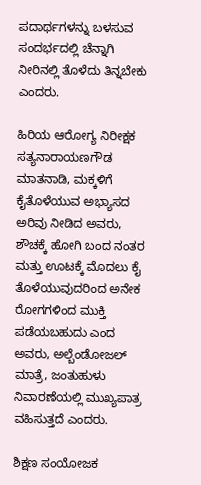ಪದಾರ್ಥಗಳನ್ನು ಬಳಸುವ ಸಂದರ್ಭದಲ್ಲಿ ಚೆನ್ನಾಗಿ ನೀರಿನಲ್ಲಿ ತೊಳೆದು ತಿನ್ನಬೇಕು ಎಂದರು.

ಹಿರಿಯ ಆರೋಗ್ಯ ನಿರೀಕ್ಷಕ ಸತ್ಯನಾರಾಯಣಗೌಡ ಮಾತನಾಡಿ, ಮಕ್ಕಳಿಗೆ ಕೈತೊಳೆಯುವ ಅಭ್ಯಾಸದ ಅರಿವು ನೀಡಿದ ಅವರು, ಶೌಚಕ್ಕೆ ಹೋಗಿ ಬಂದ ನಂತರ ಮತ್ತು ಊಟಕ್ಕೆ ಮೊದಲು ಕೈ ತೊಳೆಯುವುದರಿಂದ ಅನೇಕ ರೋಗಗಳಿಂದ ಮುಕ್ತಿ ಪಡೆಯಬಹುದು ಎಂದ ಅವರು, ಅಲ್ಬೆಂಡೋಜಲ್ ಮಾತ್ರೆ, ಜಂತುಹುಳು ನಿವಾರಣೆಯಲ್ಲಿ ಮುಖ್ಯಪಾತ್ರ ವಹಿಸುತ್ತದೆ ಎಂದರು.

ಶಿಕ್ಷಣ ಸಂಯೋಜಕ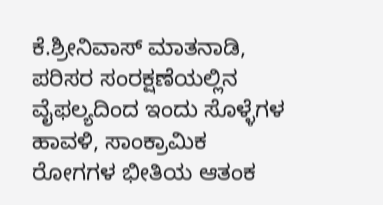ಕೆ.ಶ್ರೀನಿವಾಸ್ ಮಾತನಾಡಿ, ಪರಿಸರ ಸಂರಕ್ಷಣೆಯಲ್ಲಿನ ವೈಫಲ್ಯದಿಂದ ಇಂದು ಸೊಳ್ಳೆಗಳ ಹಾವಳಿ, ಸಾಂಕ್ರಾಮಿಕ ರೋಗಗಳ ಭೀತಿಯ ಆತಂಕ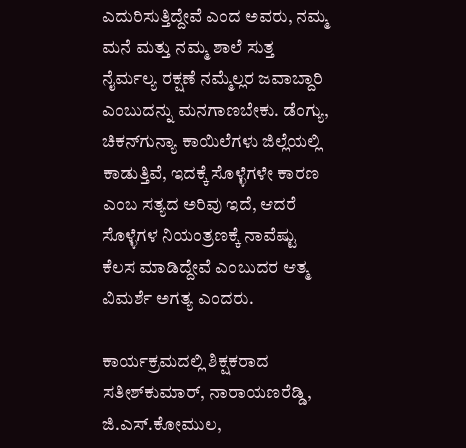ಎದುರಿಸುತ್ತಿದ್ದೇವೆ ಎಂದ ಅವರು, ನಮ್ಮ ಮನೆ ಮತ್ತು ನಮ್ಮ ಶಾಲೆ ಸುತ್ತ ನೈರ್ಮಲ್ಯ ರಕ್ಷಣೆ ನಮ್ಮೆಲ್ಲರ ಜವಾಬ್ದಾರಿ ಎಂಬುದನ್ನು ಮನಗಾಣಬೇಕು. ಡೆಂಗ್ಯು, ಚಿಕನ್‌ಗುನ್ಯಾ ಕಾಯಿಲೆಗಳು ಜಿಲ್ಲೆಯಲ್ಲಿ ಕಾಡುತ್ತಿವೆ, ಇದಕ್ಕೆ ಸೊಳ್ಳೆಗಳೇ ಕಾರಣ ಎಂಬ ಸತ್ಯದ ಅರಿವು ಇದೆ, ಆದರೆ ಸೊಳ್ಳೆಗಳ ನಿಯಂತ್ರಣಕ್ಕೆ ನಾವೆಷ್ಟು ಕೆಲಸ ಮಾಡಿದ್ದೇವೆ ಎಂಬುದರ ಆತ್ಮ ವಿಮರ್ಶೆ ಅಗತ್ಯ ಎಂದರು.

ಕಾರ್ಯಕ್ರಮದಲ್ಲಿ ಶಿಕ್ಷಕರಾದ ಸತೀಶ್‌ಕುಮಾರ್, ನಾರಾಯಣರೆಡ್ಡಿ, ಜಿ.ಎಸ್.ಕೋಮುಲ,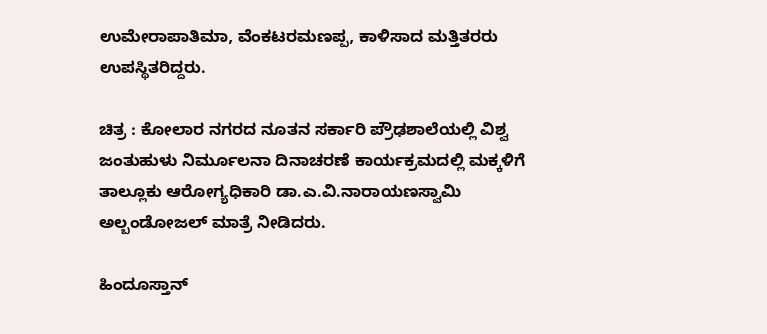ಉಮೇರಾಪಾತಿಮಾ, ವೆಂಕಟರಮಣಪ್ಪ, ಕಾಳಿಸಾದ ಮತ್ತಿತರರು ಉಪಸ್ಥಿತರಿದ್ದರು.

ಚಿತ್ರ : ಕೋಲಾರ ನಗರದ ನೂತನ ಸರ್ಕಾರಿ ಪ್ರೌಢಶಾಲೆಯಲ್ಲಿ ವಿಶ್ವ ಜಂತುಹುಳು ನಿರ್ಮೂಲನಾ ದಿನಾಚರಣೆ ಕಾರ್ಯಕ್ರಮದಲ್ಲಿ ಮಕ್ಕಳಿಗೆ ತಾಲ್ಲೂಕು ಆರೋಗ್ಯಧಿಕಾರಿ ಡಾ.ಎ.ವಿ.ನಾರಾಯಣಸ್ವಾಮಿ ಅಲ್ಬಂಡೋಜಲ್ ಮಾತ್ರೆ ನೀಡಿದರು.

ಹಿಂದೂಸ್ತಾನ್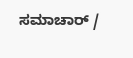ಸಮಾಚಾರ್ /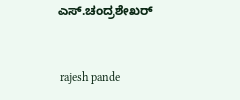ಎಸ್.ಚಂದ್ರಶೇಖರ್


 rajesh pande